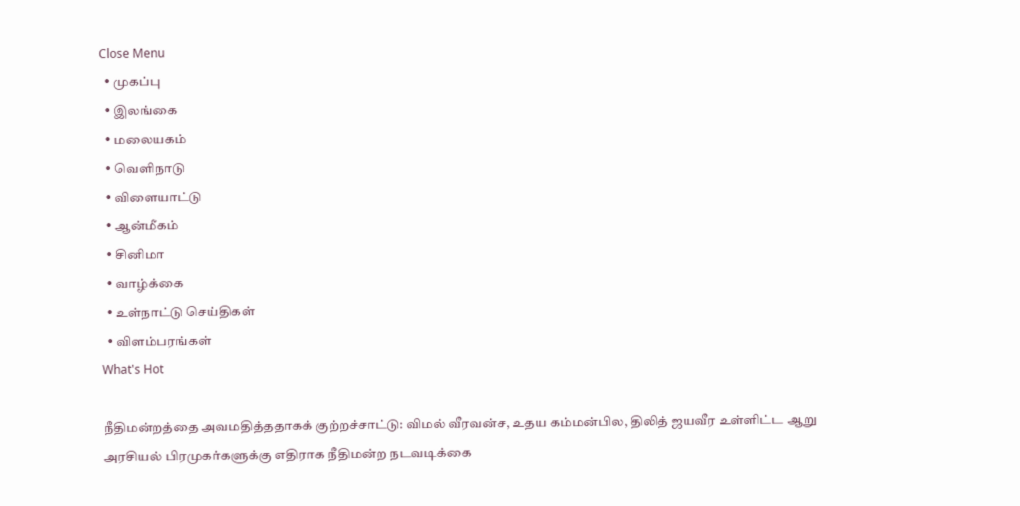Close Menu
  • முகப்பு
  • இலங்கை
  • மலையகம்
  • வெளிநாடு
  • விளையாட்டு
  • ஆன்மீகம்
  • சினிமா
  • வாழ்க்கை
  • உள்நாட்டு செய்திகள்
  • விளம்பரங்கள்
What's Hot

நீதிமன்றத்தை அவமதித்ததாகக் குற்றச்சாட்டு: விமல் வீரவன்ச, உதய கம்மன்பில, திலித் ஜயவீர உள்ளிட்ட ஆறு அரசியல் பிரமுகர்களுக்கு எதிராக நீதிமன்ற நடவடிக்கை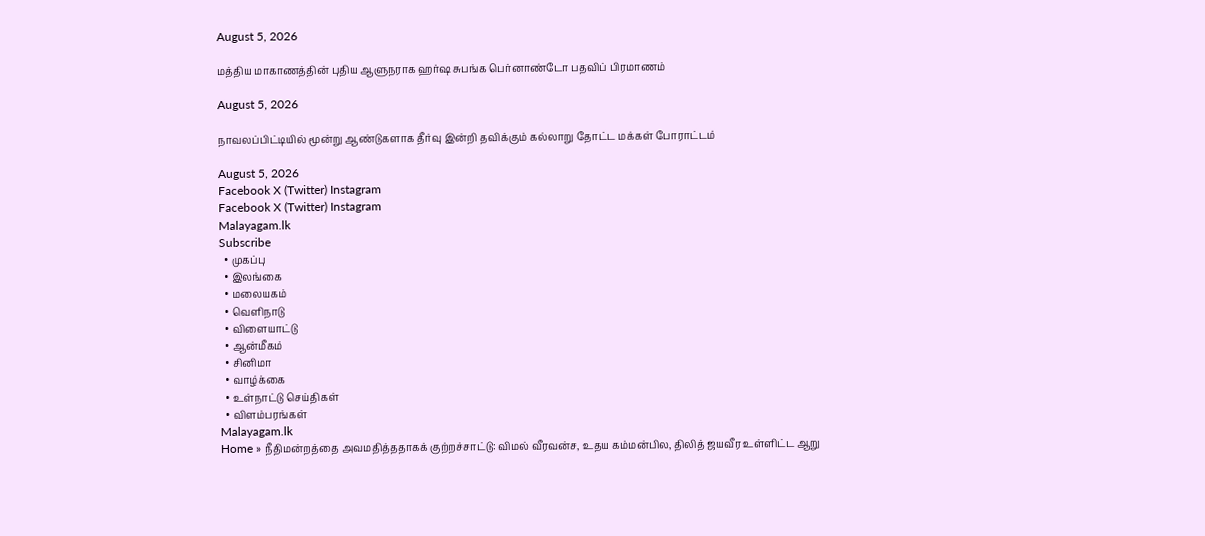August 5, 2026

மத்திய மாகாணத்தின் புதிய ஆளுநராக ஹர்ஷ சுபங்க பெர்னாண்டோ பதவிப் பிரமாணம்

August 5, 2026

நாவலப்பிட்டியில் மூன்று ஆண்டுகளாக தீர்வு இன்றி தவிக்கும் கல்லாறு தோட்ட மக்கள் போராட்டம்

August 5, 2026
Facebook X (Twitter) Instagram
Facebook X (Twitter) Instagram
Malayagam.lk
Subscribe
  • முகப்பு
  • இலங்கை
  • மலையகம்
  • வெளிநாடு
  • விளையாட்டு
  • ஆன்மீகம்
  • சினிமா
  • வாழ்க்கை
  • உள்நாட்டு செய்திகள்
  • விளம்பரங்கள்
Malayagam.lk
Home » நீதிமன்றத்தை அவமதித்ததாகக் குற்றச்சாட்டு: விமல் வீரவன்ச, உதய கம்மன்பில, திலித் ஜயவீர உள்ளிட்ட ஆறு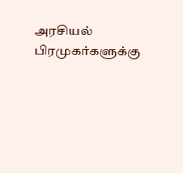அரசியல் பிரமுகர்களுக்கு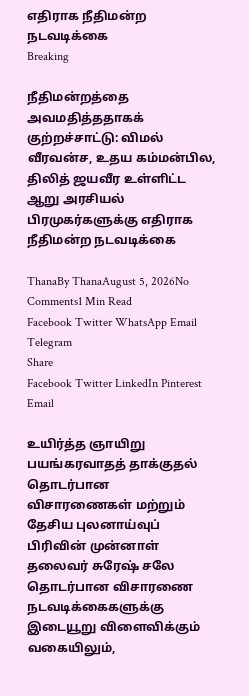எதிராக நீதிமன்ற நடவடிக்கை
Breaking

நீதிமன்றத்தை அவமதித்ததாகக் குற்றச்சாட்டு: விமல் வீரவன்ச, உதய கம்மன்பில, திலித் ஜயவீர உள்ளிட்ட ஆறு அரசியல் பிரமுகர்களுக்கு எதிராக நீதிமன்ற நடவடிக்கை

ThanaBy ThanaAugust 5, 2026No Comments1 Min Read
Facebook Twitter WhatsApp Email Telegram
Share
Facebook Twitter LinkedIn Pinterest Email

உயிர்த்த ஞாயிறு பயங்கரவாதத் தாக்குதல் தொடர்பான விசாரணைகள் மற்றும் தேசிய புலனாய்வுப் பிரிவின் முன்னாள் தலைவர் சுரேஷ் சலே தொடர்பான விசாரணை நடவடிக்கைகளுக்கு இடையூறு விளைவிக்கும் வகையிலும்,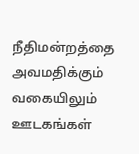நீதிமன்றத்தை அவமதிக்கும் வகையிலும் ஊடகங்கள்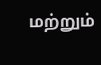மற்றும்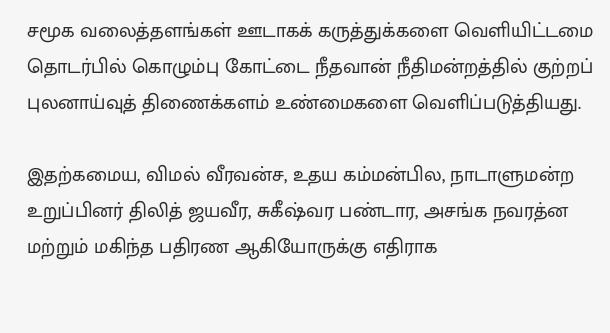சமூக வலைத்தளங்கள் ஊடாகக் கருத்துக்களை வெளியிட்டமை தொடர்பில் கொழும்பு கோட்டை நீதவான் நீதிமன்றத்தில் குற்றப் புலனாய்வுத் திணைக்களம் உண்மைகளை வெளிப்படுத்தியது.

இதற்கமைய, விமல் வீரவன்ச, உதய கம்மன்பில, நாடாளுமன்ற உறுப்பினர் திலித் ஜயவீர, சுகீஷ்வர பண்டார, அசங்க நவரத்ன மற்றும் மகிந்த பதிரண ஆகியோருக்கு எதிராக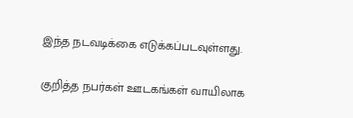இந்த நடவடிக்கை எடுக்கப்படவுள்ளது.

குறித்த நபர்கள் ஊடகங்கள் வாயிலாக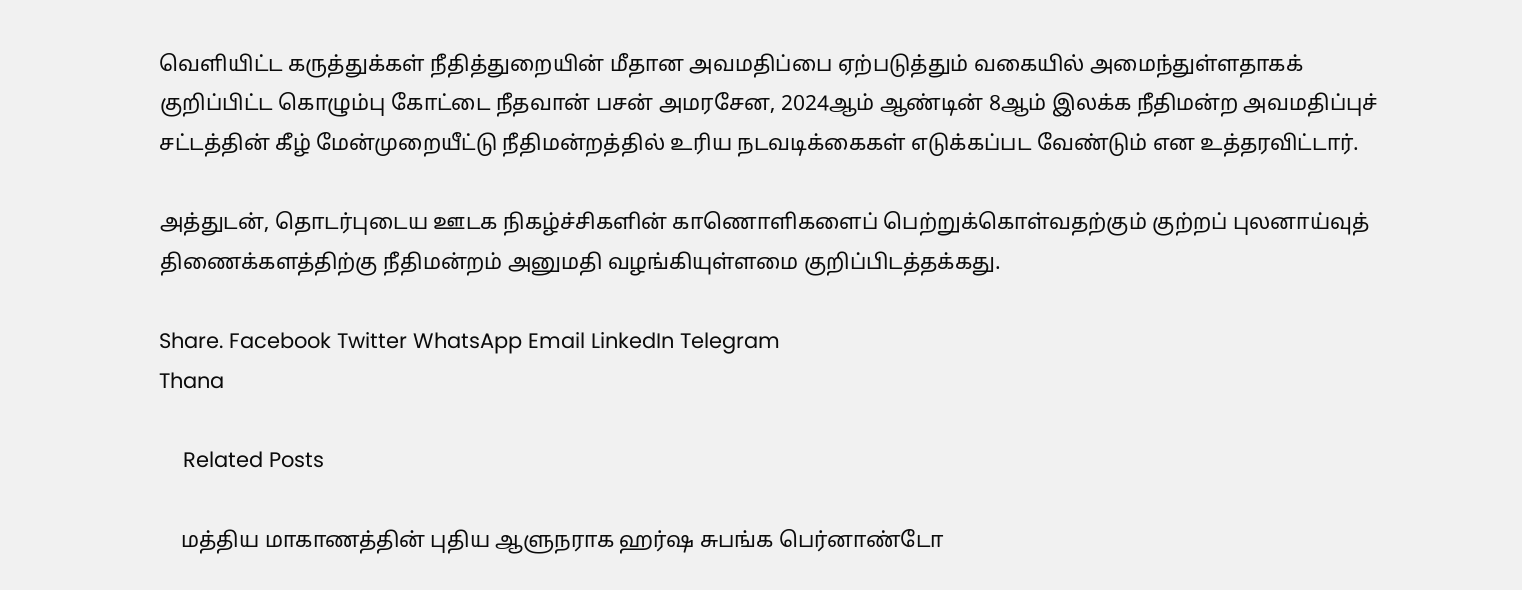வெளியிட்ட கருத்துக்கள் நீதித்துறையின் மீதான அவமதிப்பை ஏற்படுத்தும் வகையில் அமைந்துள்ளதாகக் குறிப்பிட்ட கொழும்பு கோட்டை நீதவான் பசன் அமரசேன, 2024ஆம் ஆண்டின் 8ஆம் இலக்க நீதிமன்ற அவமதிப்புச் சட்டத்தின் கீழ் மேன்முறையீட்டு நீதிமன்றத்தில் உரிய நடவடிக்கைகள் எடுக்கப்பட வேண்டும் என உத்தரவிட்டார்.

அத்துடன், தொடர்புடைய ஊடக நிகழ்ச்சிகளின் காணொளிகளைப் பெற்றுக்கொள்வதற்கும் குற்றப் புலனாய்வுத் திணைக்களத்திற்கு நீதிமன்றம் அனுமதி வழங்கியுள்ளமை குறிப்பிடத்தக்கது.

Share. Facebook Twitter WhatsApp Email LinkedIn Telegram
Thana

    Related Posts

    மத்திய மாகாணத்தின் புதிய ஆளுநராக ஹர்ஷ சுபங்க பெர்னாண்டோ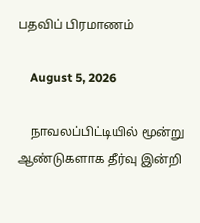பதவிப் பிரமாணம்

    August 5, 2026

    நாவலப்பிட்டியில் மூன்று ஆண்டுகளாக தீர்வு இன்றி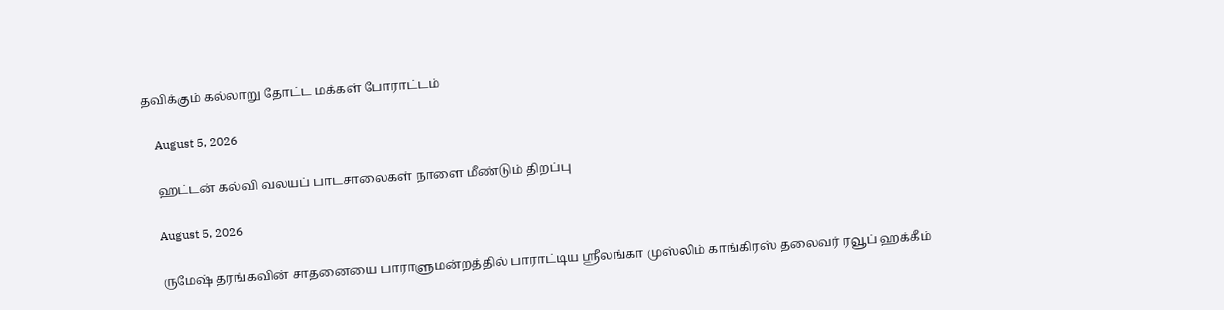தவிக்கும் கல்லாறு தோட்ட மக்கள் போராட்டம்

    August 5, 2026

    ஹட்டன் கல்வி வலயப் பாடசாலைகள் நாளை மீண்டும் திறப்பு

    August 5, 2026

    ருமேஷ் தரங்கவின் சாதனையை பாராளுமன்றத்தில் பாராட்டிய ஸ்ரீலங்கா முஸ்லிம் காங்கிரஸ் தலைவர் ரவூப் ஹக்கீம்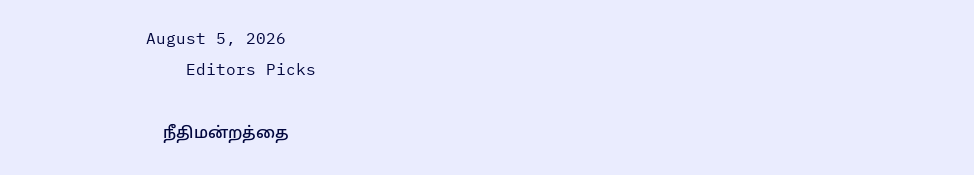August 5, 2026
    Editors Picks

    நீதிமன்றத்தை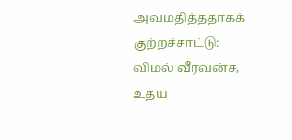அவமதித்ததாகக் குற்றச்சாட்டு: விமல் வீரவன்ச, உதய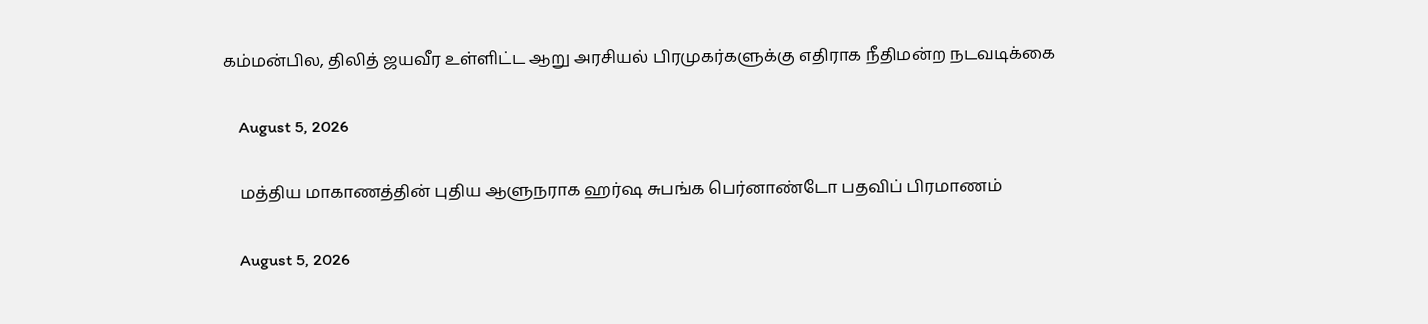கம்மன்பில, திலித் ஜயவீர உள்ளிட்ட ஆறு அரசியல் பிரமுகர்களுக்கு எதிராக நீதிமன்ற நடவடிக்கை

    August 5, 2026

    மத்திய மாகாணத்தின் புதிய ஆளுநராக ஹர்ஷ சுபங்க பெர்னாண்டோ பதவிப் பிரமாணம்

    August 5, 2026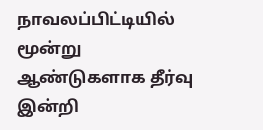நாவலப்பிட்டியில் மூன்று ஆண்டுகளாக தீர்வு இன்றி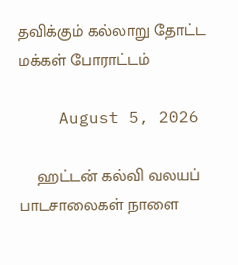தவிக்கும் கல்லாறு தோட்ட மக்கள் போராட்டம்

    August 5, 2026

    ஹட்டன் கல்வி வலயப் பாடசாலைகள் நாளை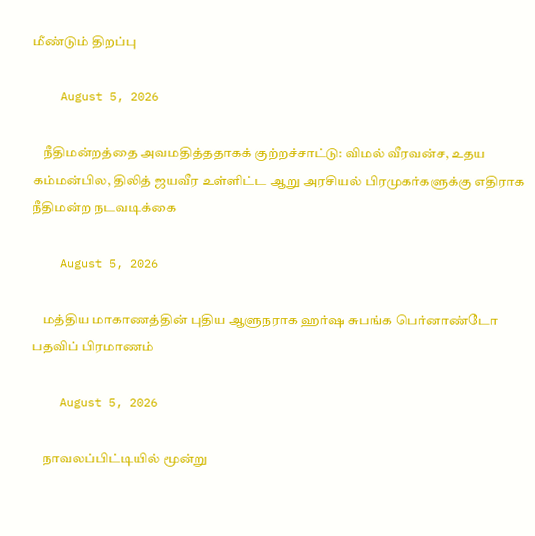மீண்டும் திறப்பு

    August 5, 2026

    நீதிமன்றத்தை அவமதித்ததாகக் குற்றச்சாட்டு: விமல் வீரவன்ச, உதய கம்மன்பில, திலித் ஜயவீர உள்ளிட்ட ஆறு அரசியல் பிரமுகர்களுக்கு எதிராக நீதிமன்ற நடவடிக்கை

    August 5, 2026

    மத்திய மாகாணத்தின் புதிய ஆளுநராக ஹர்ஷ சுபங்க பெர்னாண்டோ பதவிப் பிரமாணம்

    August 5, 2026

    நாவலப்பிட்டியில் மூன்று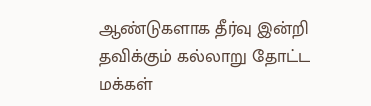ஆண்டுகளாக தீர்வு இன்றி தவிக்கும் கல்லாறு தோட்ட மக்கள்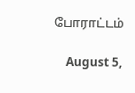போராட்டம்

    August 5,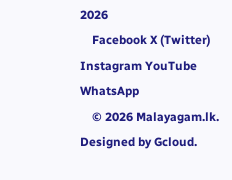2026
    Facebook X (Twitter) Instagram YouTube WhatsApp
    © 2026 Malayagam.lk. Designed by Gcloud.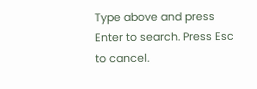Type above and press Enter to search. Press Esc to cancel.